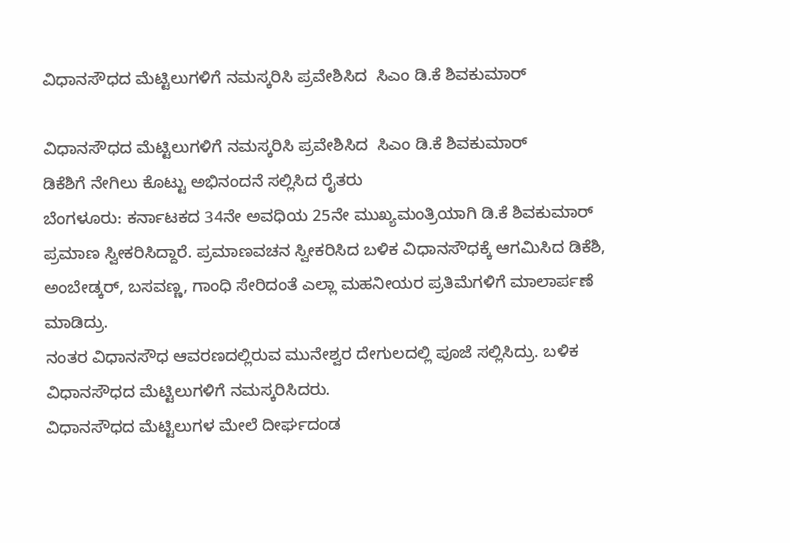ವಿಧಾನಸೌಧದ ಮೆಟ್ಟಿಲುಗಳಿಗೆ ನಮಸ್ಕರಿಸಿ ಪ್ರವೇಶಿಸಿದ  ಸಿಎಂ ಡಿ.ಕೆ ಶಿವಕುಮಾರ್

ವಿಧಾನಸೌಧದ ಮೆಟ್ಟಿಲುಗಳಿಗೆ ನಮಸ್ಕರಿಸಿ ಪ್ರವೇಶಿಸಿದ  ಸಿಎಂ ಡಿ.ಕೆ ಶಿವಕುಮಾರ್
ಡಿಕೆಶಿಗೆ ನೇಗಿಲು ಕೊಟ್ಟು ಅಭಿನಂದನೆ ಸಲ್ಲಿಸಿದ ರೈತರು
ಬೆಂಗಳೂರು: ಕರ್ನಾಟಕದ 34ನೇ ಅವಧಿಯ 25ನೇ ಮುಖ್ಯಮಂತ್ರಿಯಾಗಿ ಡಿ.ಕೆ ಶಿವಕುಮಾರ್ ಪ್ರಮಾಣ ಸ್ವೀಕರಿಸಿದ್ದಾರೆ. ಪ್ರಮಾಣವಚನ ಸ್ವೀಕರಿಸಿದ ಬಳಿಕ ವಿಧಾನಸೌಧಕ್ಕೆ ಆಗಮಿಸಿದ ಡಿಕೆಶಿ, ಅಂಬೇಡ್ಕರ್, ಬಸವಣ್ಣ, ಗಾಂಧಿ ಸೇರಿದಂತೆ ಎಲ್ಲಾ ಮಹನೀಯರ ಪ್ರತಿಮೆಗಳಿಗೆ ಮಾಲಾರ್ಪಣೆ ಮಾಡಿದ್ರು.
ನಂತರ ವಿಧಾನಸೌಧ ಆವರಣದಲ್ಲಿರುವ ಮುನೇಶ್ವರ ದೇಗುಲದಲ್ಲಿ ಪೂಜೆ ಸಲ್ಲಿಸಿದ್ರು. ಬಳಿಕ ವಿಧಾನಸೌಧದ ಮೆಟ್ಟಿಲುಗಳಿಗೆ ನಮಸ್ಕರಿಸಿದರು.
ವಿಧಾನಸೌಧದ ಮೆಟ್ಟಿಲುಗಳ ಮೇಲೆ ದೀರ್ಘದಂಡ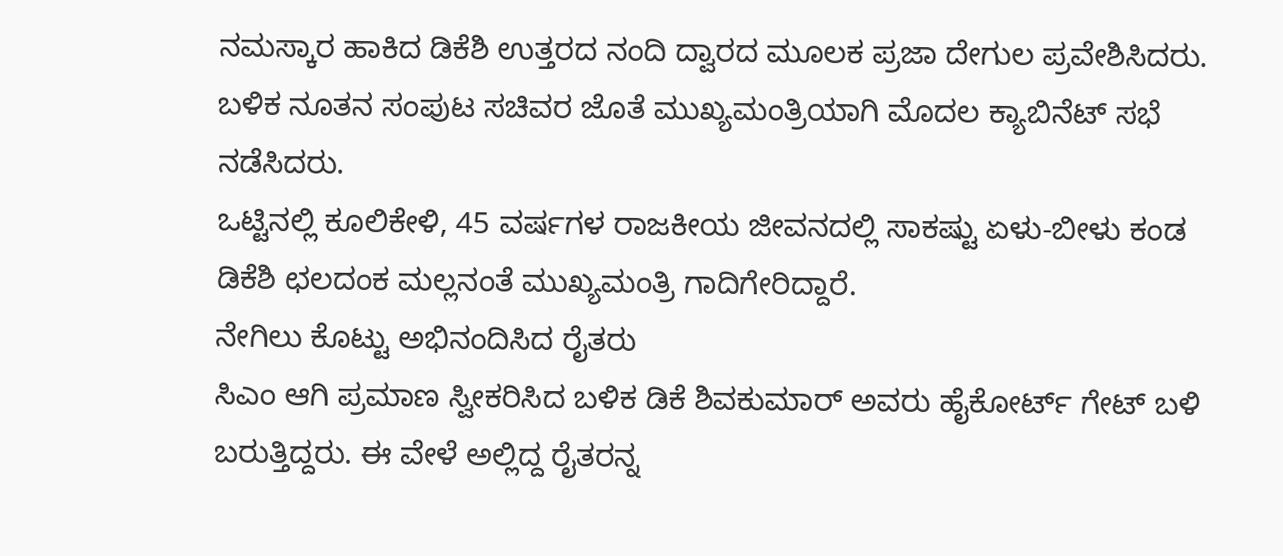ನಮಸ್ಕಾರ ಹಾಕಿದ ಡಿಕೆಶಿ ಉತ್ತರದ ನಂದಿ ದ್ವಾರದ ಮೂಲಕ ಪ್ರಜಾ ದೇಗುಲ ಪ್ರವೇಶಿಸಿದರು. ಬಳಿಕ ನೂತನ ಸಂಪುಟ ಸಚಿವರ ಜೊತೆ ಮುಖ್ಯಮಂತ್ರಿಯಾಗಿ ಮೊದಲ ಕ್ಯಾಬಿನೆಟ್‌ ಸಭೆ ನಡೆಸಿದರು.
ಒಟ್ಟಿನಲ್ಲಿ ಕೂಲಿಕೇಳಿ, 45 ವರ್ಷಗಳ ರಾಜಕೀಯ ಜೀವನದಲ್ಲಿ ಸಾಕಷ್ಟು ಏಳು-ಬೀಳು ಕಂಡ ಡಿಕೆಶಿ ಛಲದಂಕ ಮಲ್ಲನಂತೆ ಮುಖ್ಯಮಂತ್ರಿ ಗಾದಿಗೇರಿದ್ದಾರೆ.
ನೇಗಿಲು ಕೊಟ್ಟು ಅಭಿನಂದಿಸಿದ ರೈತರು
ಸಿಎಂ ಆಗಿ ಪ್ರಮಾಣ ಸ್ವೀಕರಿಸಿದ ಬಳಿಕ ಡಿಕೆ ಶಿವಕುಮಾರ್‌ ಅವರು ಹೈಕೋರ್ಟ್‌ ಗೇಟ್‌ ಬಳಿ ಬರುತ್ತಿದ್ದರು. ಈ ವೇಳೆ ಅಲ್ಲಿದ್ದ ರೈತರನ್ನ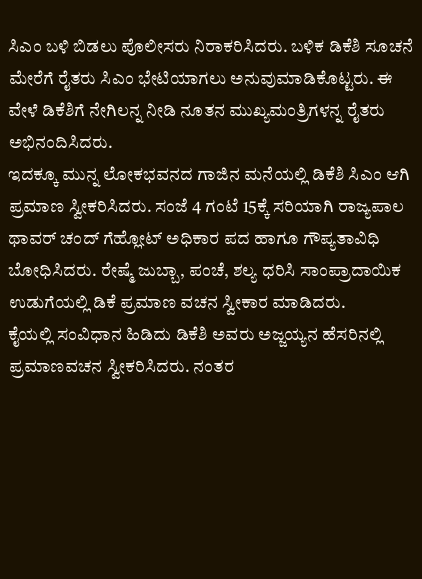ಸಿಎಂ ಬಳಿ ಬಿಡಲು ಪೊಲೀಸರು ನಿರಾಕರಿಸಿದರು. ಬಳಿಕ ಡಿಕೆಶಿ ಸೂಚನೆ ಮೇರೆಗೆ ರೈತರು ಸಿಎಂ ಭೇಟಿಯಾಗಲು ಅನುವುಮಾಡಿಕೊಟ್ಟರು. ಈ ವೇಳೆ ಡಿಕೆಶಿಗೆ ನೇಗಿಲನ್ನ ನೀಡಿ ನೂತನ ಮುಖ್ಯಮಂತ್ರಿಗಳನ್ನ ರೈತರು ಅಭಿನಂದಿಸಿದರು.
ಇದಕ್ಕೂ ಮುನ್ನ ಲೋಕಭವನದ ಗಾಜಿನ ಮನೆಯಲ್ಲಿ‌ ಡಿಕೆಶಿ ಸಿಎಂ ಆಗಿ ಪ್ರಮಾಣ ಸ್ವೀಕರಿಸಿದರು. ಸಂಜೆ 4 ಗಂಟೆ 15ಕ್ಕೆ ಸರಿಯಾಗಿ ರಾಜ್ಯಪಾಲ ಥಾವರ್‌ ಚಂದ್ ಗೆಹ್ಲೋಟ್ ಅಧಿಕಾರ ಪದ ಹಾಗೂ ಗೌಪ್ಯತಾವಿಧಿ ಬೋಧಿಸಿದರು. ರೇಷ್ಮೆ ಜುಬ್ಬಾ, ಪಂಚೆ, ಶಲ್ಯ ಧರಿಸಿ ಸಾಂಪ್ರಾದಾಯಿಕ ಉಡುಗೆಯಲ್ಲಿ ಡಿಕೆ ಪ್ರಮಾಣ ವಚನ ಸ್ವೀಕಾರ ಮಾಡಿದರು.
ಕೈಯಲ್ಲಿ ಸಂವಿಧಾನ ಹಿಡಿದು ಡಿಕೆಶಿ ಅವರು ಅಜ್ಜಯ್ಯನ ಹೆಸರಿನಲ್ಲಿ ಪ್ರಮಾಣವಚನ ಸ್ವೀಕರಿಸಿದರು. ನಂತರ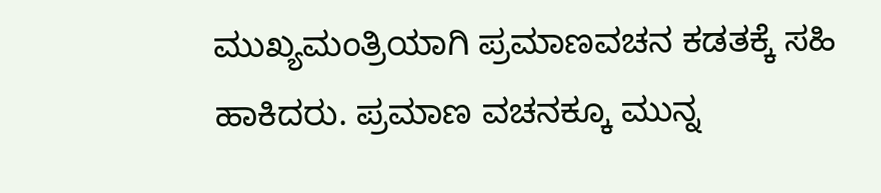ಮುಖ್ಯಮಂತ್ರಿಯಾಗಿ ಪ್ರಮಾಣವಚನ ಕಡತಕ್ಕೆ ಸಹಿ ಹಾಕಿದರು. ಪ್ರಮಾಣ ವಚನಕ್ಕೂ ಮುನ್ನ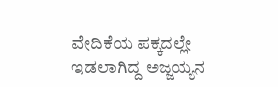ವೇದಿಕೆಯ ಪಕ್ಕದಲ್ಲೇ ಇಡಲಾಗಿದ್ದ ಅಜ್ಜಯ್ಯನ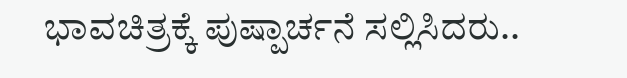ಭಾವಚಿತ್ರಕ್ಕೆ ಪುಷ್ಪಾರ್ಚನೆ ಸಲ್ಲಿಸಿದರು..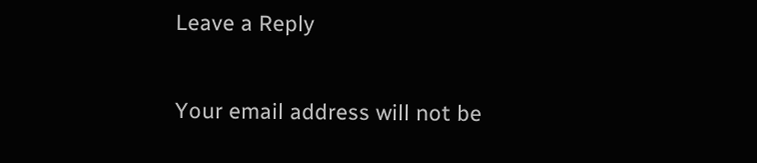Leave a Reply

Your email address will not be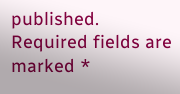published. Required fields are marked *